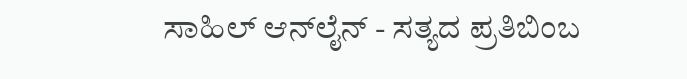ಸಾಹಿಲ್ ಆನ್‌ಲೈನ್ - ಸತ್ಯದ ಪ್ರತಿಬಿಂಬ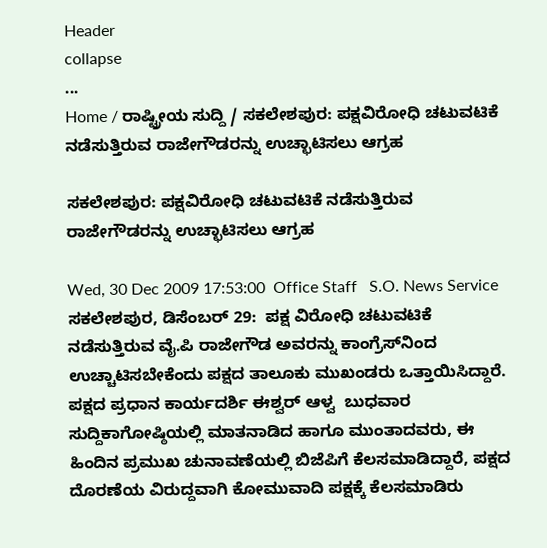Header
collapse
...
Home / ರಾಷ್ಟ್ರೀಯ ಸುದ್ದಿ / ಸಕಲೇಶಪುರ: ಪಕ್ಷವಿರೋಧಿ ಚಟುವಟಿಕೆ ನಡೆಸುತ್ತಿರುವ ರಾಜೇಗೌಡರನ್ನು ಉಚ್ಛಾಟಿಸಲು ಆಗ್ರಹ

ಸಕಲೇಶಪುರ: ಪಕ್ಷವಿರೋಧಿ ಚಟುವಟಿಕೆ ನಡೆಸುತ್ತಿರುವ ರಾಜೇಗೌಡರನ್ನು ಉಚ್ಛಾಟಿಸಲು ಆಗ್ರಹ

Wed, 30 Dec 2009 17:53:00  Office Staff   S.O. News Service
ಸಕಲೇಶಪುರ, ಡಿಸೆಂಬರ್ 29:  ಪಕ್ಷ ವಿರೋಧಿ ಚಟುವಟಿಕೆ ನಡೆಸುತ್ತಿರುವ ವೈ.ಪಿ ರಾಜೇಗೌಡ ಅವರನ್ನು ಕಾಂಗ್ರೆಸ್‌ನಿಂದ ಉಚ್ಚಾಟಿಸಬೇಕೆಂದು ಪಕ್ಷದ ತಾಲೂಕು ಮುಖಂಡರು ಒತ್ತಾಯಿಸಿದ್ದಾರೆ.
ಪಕ್ಷದ ಪ್ರಧಾನ ಕಾರ್ಯದರ್ಶಿ ಈಶ್ವರ್ ಆಳ್ವ  ಬುಧವಾರ ಸುದ್ದಿಕಾಗೋಷ್ಠಿಯಲ್ಲಿ ಮಾತನಾಡಿದ ಹಾಗೂ ಮುಂತಾದವರು, ಈ ಹಿಂದಿನ ಪ್ರಮುಖ ಚುನಾವಣೆಯಲ್ಲಿ ಬಿಜೆಪಿಗೆ ಕೆಲಸಮಾಡಿದ್ದಾರೆ, ಪಕ್ಷದ ದೊರಣೆಯ ವಿರುದ್ದವಾಗಿ ಕೋಮುವಾದಿ ಪಕ್ಷಕ್ಕೆ ಕೆಲಸಮಾಡಿರು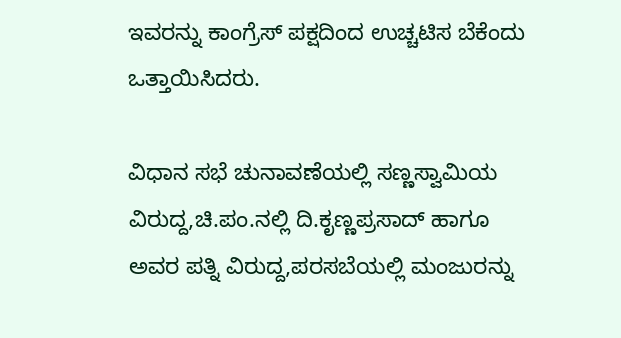ಇವರನ್ನು ಕಾಂಗ್ರೆಸ್ ಪಕ್ಷದಿಂದ ಉಚ್ಚಟಿಸ ಬೆಕೆಂದು ಒತ್ತಾಯಿಸಿದರು.

ವಿಧಾನ ಸಭೆ ಚುನಾವಣೆಯಲ್ಲಿ ಸಣ್ಣಸ್ವಾಮಿಯ ವಿರುದ್ದ,ಚಿ.ಪಂ.ನಲ್ಲಿ ದಿ.ಕೃಣ್ಣಪ್ರಸಾದ್ ಹಾಗೂ ಅವರ ಪತ್ನಿ ವಿರುದ್ದ,ಪರಸಬೆಯಲ್ಲಿ ಮಂಜುರನ್ನು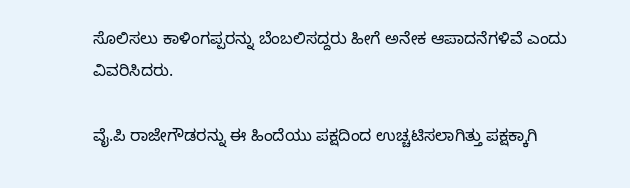ಸೊಲಿಸಲು ಕಾಳಿಂಗಪ್ಪರನ್ನು ಬೆಂಬಲಿಸದ್ದರು ಹೀಗೆ ಅನೇಕ ಆಪಾದನೆಗಳಿವೆ ಎಂದು ವಿವರಿಸಿದರು.

ವೈ.ಪಿ ರಾಜೇಗೌಡರನ್ನು ಈ ಹಿಂದೆಯು ಪಕ್ಷದಿಂದ ಉಚ್ಚಟಿಸಲಾಗಿತ್ತು ಪಕ್ಷಕ್ಕಾಗಿ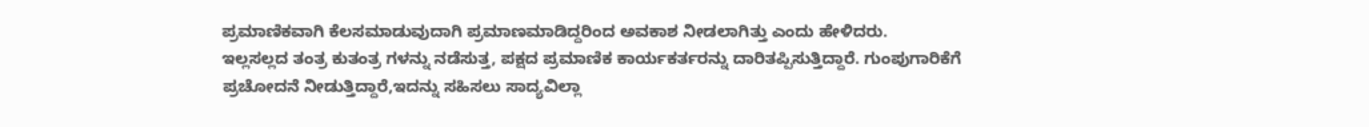ಪ್ರಮಾಣಿಕವಾಗಿ ಕೆಲಸಮಾಡುವುದಾಗಿ ಪ್ರಮಾಣಮಾಡಿದ್ದರಿಂದ ಅವಕಾಶ ನೀಡಲಾಗಿತ್ತು ಎಂದು ಹೇಳಿದರು.
ಇಲ್ಲಸಲ್ಲದ ತಂತ್ರ ಕುತಂತ್ರ ಗಳನ್ನು ನಡೆಸುತ್ತ, ಪಕ್ಷದ ಪ್ರಮಾಣಿಕ ಕಾರ್ಯಕರ್ತರನ್ನು ದಾರಿತಪ್ಪಿಸುತ್ತಿದ್ದಾರೆ. ಗುಂಪುಗಾರಿಕೆಗೆ ಪ್ರಚೋದನೆ ನೀಡುತ್ತಿದ್ದಾರೆ,ಇದನ್ನು ಸಹಿಸಲು ಸಾದ್ಯವಿಲ್ಲಾ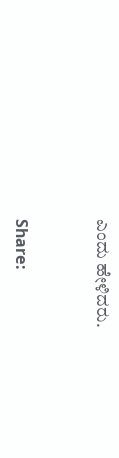ಎಂದು ಹೇಳಿದರು.


Share: